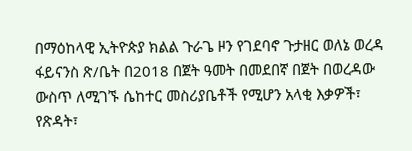በማዕከላዊ ኢትዮጵያ ክልል ጉራጌ ዞን የገደባኖ ጉታዘር ወለኔ ወረዳ ፋይናንስ ጽ/ቤት በ2018 በጀት ዓመት በመደበኛ በጀት በወረዳው ውስጥ ለሚገኙ ሴከተር መስሪያቤቶች የሚሆን አላቂ እቃዎች፣ የጽዳት፣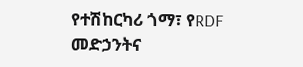የተሽከርካሪ ጎማ፣ የRDF መድኃንትና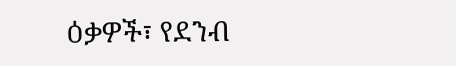ዕቃዎች፣ የደንብ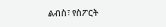ልብስ፣ የስፖርት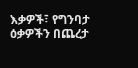እቃዎች፣ የግንባታ ዕቃዎችን በጨረታ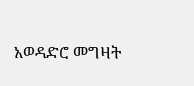አወዳድሮ መግዛት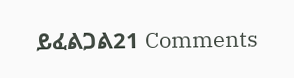ይፈልጋል21 Comments